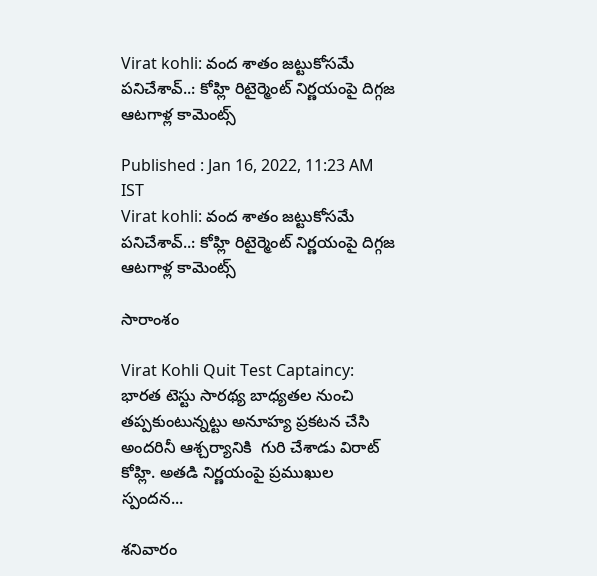Virat kohli: వంద శాతం జట్టుకోసమే పనిచేశావ్..: కోహ్లి రిటైర్మెంట్ నిర్ణయంపై దిగ్గజ ఆటగాళ్ల కామెంట్స్

Published : Jan 16, 2022, 11:23 AM IST
Virat kohli: వంద శాతం జట్టుకోసమే పనిచేశావ్..: కోహ్లి రిటైర్మెంట్ నిర్ణయంపై దిగ్గజ ఆటగాళ్ల కామెంట్స్

సారాంశం

Virat Kohli Quit Test Captaincy: భారత టెస్టు సారథ్య బాధ్యతల నుంచి తప్పకుంటున్నట్టు అనూహ్య ప్రకటన చేసి అందరినీ ఆశ్చర్యానికి  గురి చేశాడు విరాట్ కోహ్లి. అతడి నిర్ణయంపై ప్రముఖుల స్పందన...

శనివారం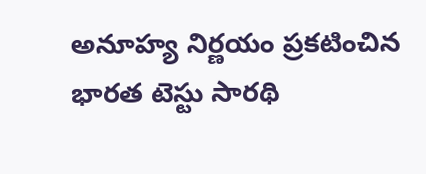అనూహ్య నిర్ణయం ప్రకటించిన భారత టెస్టు సారథి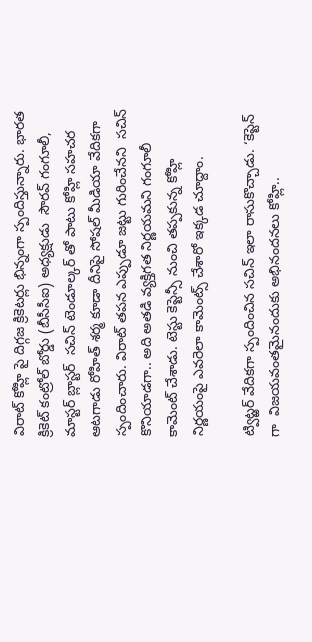విరాట్ కోహ్లి పై దిగ్గజ క్రికెటర్లు భిన్నంగా స్పందిస్తున్నారు. భారత క్రికెట్ కంట్రోల్ బోర్డు (బీసీసీఐ) అధ్యక్షుడు  సౌరవ్ గంగూలీ, మాస్టర్ బ్లాస్టర్  సచిన్ టెండూల్కర్ తో పాటు కోహ్లి సహచర ఆటగాడు రోహిత్ శర్మ కూడా దీనిపై సోషల్ మీడియా వేదికగా స్పందించారు. విరాట్ తపన ఎప్పుడూ జట్టు గురించేనని  సచిన్ కొనియాడగా.. అది అతడి వ్యక్తిగత నిర్ణయమని గంగూలీ కామెంట్ చేశాడు. టెస్టు కెప్టెన్సీ నుంచి తప్పకున్న కోహ్లి  నిర్ణయంపై ఎవరెలా కామెంట్స్ చేశారో ఇక్కడ చూద్దాం.

ట్విట్ఱర్ వేదికగా స్పందించిన సచిన్ ఇలా రాసుకొచ్చాడు. ‘కెప్టెన్ గా  విజయవంతమైనందుకు అభినందనలు కోహ్లి..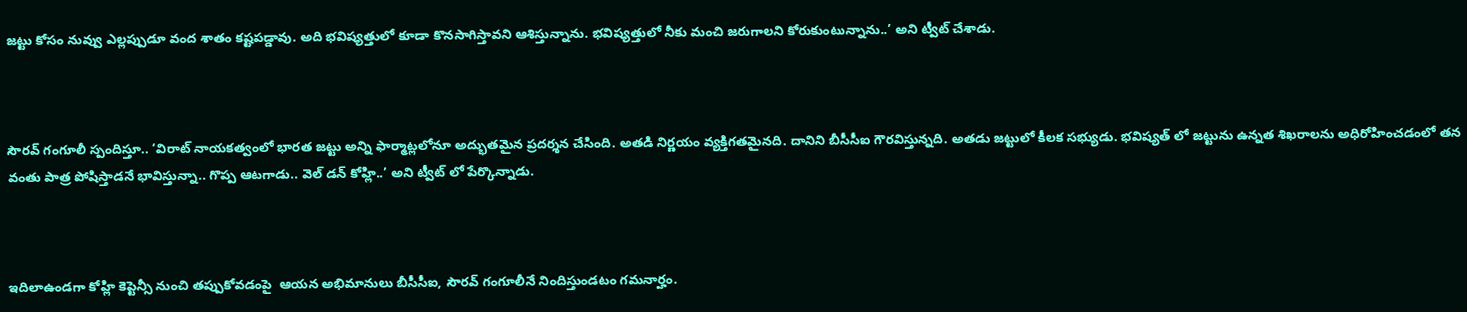జట్టు కోసం నువ్వు ఎల్లప్పుడూ వంద శాతం కష్టపడ్డావు. అది భవిష్యత్తులో కూడా కొనసాగిస్తావని ఆశిస్తున్నాను. భవిష్యత్తులో నీకు మంచి జరుగాలని కోరుకుంటున్నాను..’ అని ట్వీట్ చేశాడు.



సౌరవ్ గంగూలీ స్పందిస్తూ.. ‘విరాట్ నాయకత్వంలో భారత జట్టు అన్ని ఫార్మాట్లలోనూ అద్భుతమైన ప్రదర్శన చేసింది. అతడి నిర్ణయం వ్యక్తిగతమైనది. దానిని బీసీసీఐ గౌరవిస్తున్నది. అతడు జట్టులో కీలక సభ్యుడు. భవిష్యత్ లో జట్టును ఉన్నత శిఖరాలను అధిరోహించడంలో తన వంతు పాత్ర పోషిస్తాడనే భావిస్తున్నా.. గొప్ప ఆటగాడు.. వెల్ డన్ కోహ్లి..’ అని ట్వీట్ లో పేర్కొన్నాడు.



ఇదిలాఉండగా కోహ్లి కెప్టెన్సీ నుంచి తప్పుకోవడంపై  ఆయన అభిమానులు బీసీసీఐ, సౌరవ్ గంగూలీనే నిందిస్తుండటం గమనార్హం.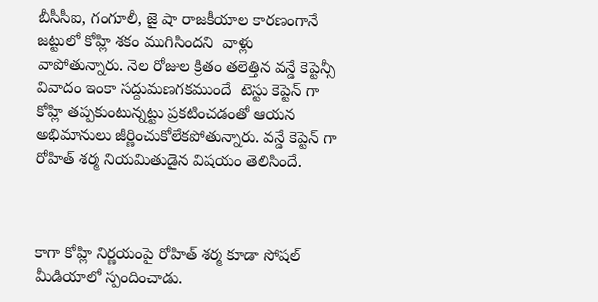బీసీసీఐ, గంగూలీ, జై షా రాజకీయాల కారణంగానే  జట్టులో కోహ్లి శకం ముగిసిందని  వాళ్లు వాపోతున్నారు. నెల రోజుల క్రితం తలెత్తిన వన్డే కెప్టెన్సీ వివాదం ఇంకా సద్దుమణగకముందే  టెస్టు కెప్టెన్ గా కోహ్లి తప్పకుంటున్నట్టు ప్రకటించడంతో ఆయన అభిమానులు జీర్ణించుకోలేకపోతున్నారు. వన్డే కెప్టెన్ గా రోహిత్ శర్మ నియమితుడైన విషయం తెలిసిందే.



కాగా కోహ్లి నిర్ణయంపై రోహిత్ శర్మ కూడా సోషల్ మీడియాలో స్పందించాడు.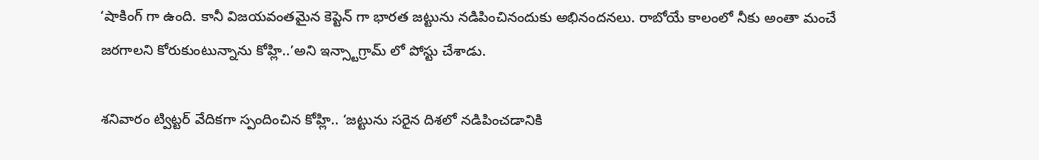‘షాకింగ్ గా ఉంది. కానీ విజయవంతమైన కెప్టెన్ గా భారత జట్టును నడిపించినందుకు అభినందనలు. రాబోయే కాలంలో నీకు అంతా మంచే జరగాలని కోరుకుంటున్నాను కోహ్లి..’అని ఇన్స్టాగ్రామ్ లో పోస్టు చేశాడు.

శనివారం ట్విట్టర్ వేదికగా స్పందించిన కోహ్లి.. ‘జట్టును సరైన దిశలో నడిపించడానికి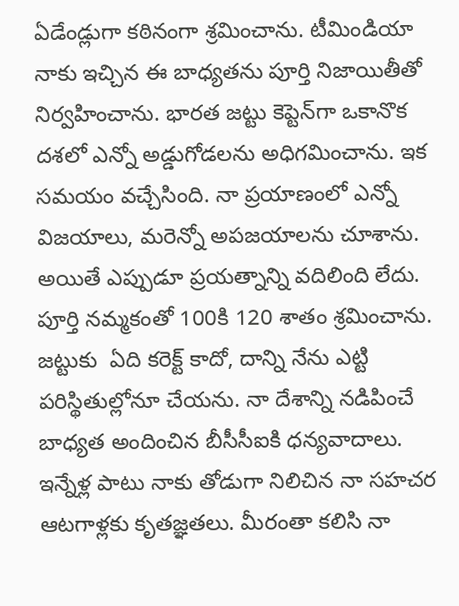ఏడేండ్లుగా కఠినంగా శ్రమించాను. టీమిండియా నాకు ఇచ్చిన ఈ బాధ్యతను పూర్తి నిజాయితీతో నిర్వహించాను. భారత జట్టు కెప్టెన్‌గా ఒకానొక దశలో ఎన్నో అడ్డుగోడలను అధిగమించాను. ఇక సమయం వచ్చేసింది. నా ప్రయాణంలో ఎన్నో విజయాలు, మరెన్నో అపజయాలను చూశాను. అయితే ఎప్పుడూ ప్రయత్నాన్ని వదిలింది లేదు. పూర్తి నమ్మకంతో 100కి 120 శాతం శ్రమించాను. జట్టుకు  ఏది కరెక్ట్ కాదో, దాన్ని నేను ఎట్టి పరిస్థితుల్లోనూ చేయను. నా దేశాన్ని నడిపించే బాధ్యత అందించిన బీసీసీఐకి ధన్యవాదాలు. ఇన్నేళ్ల పాటు నాకు తోడుగా నిలిచిన నా సహచర ఆటగాళ్లకు కృతజ్ఞతలు. మీరంతా కలిసి నా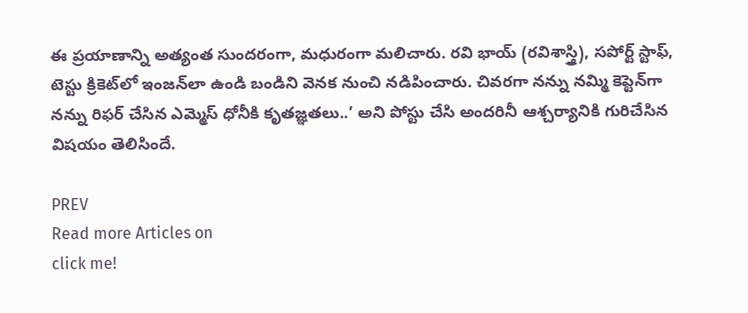ఈ ప్రయాణాన్ని అత్యంత సుందరంగా, మధురంగా మలిచారు. రవి భాయ్ (రవిశాస్త్రి), సపోర్ట్ స్టాఫ్‌, టెస్టు క్రికెట్‌లో ఇంజన్‌లా ఉండి బండిని వెనక నుంచి నడిపించారు. చివరగా నన్ను నమ్మి కెప్టెన్‌గా నన్ను రిఫర్ చేసిన ఎమ్మెస్ ధోనీకి కృతజ్ఞతలు..’ అని పోస్టు చేసి అందరినీ ఆశ్చర్యానికి గురిచేసిన విషయం తెలిసిందే.

PREV
Read more Articles on
click me!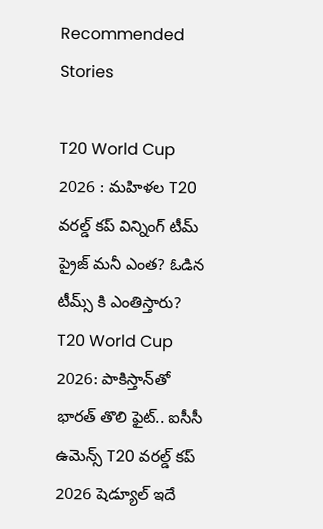Recommended Stories

T20 World Cup 2026 : మహిళల T20 వరల్డ్ కప్‌ విన్నింగ్ టీమ్ ప్రైజ్ మనీ ఎంత? ఓడిన టీమ్స్ కి ఎంతిస్తారు?
T20 World Cup 2026: పాకిస్తాన్‌తో భారత్ తొలి ఫైట్.. ఐసీసీ ఉమెన్స్ T20 వరల్డ్ కప్ 2026 షెడ్యూల్ ఇదే